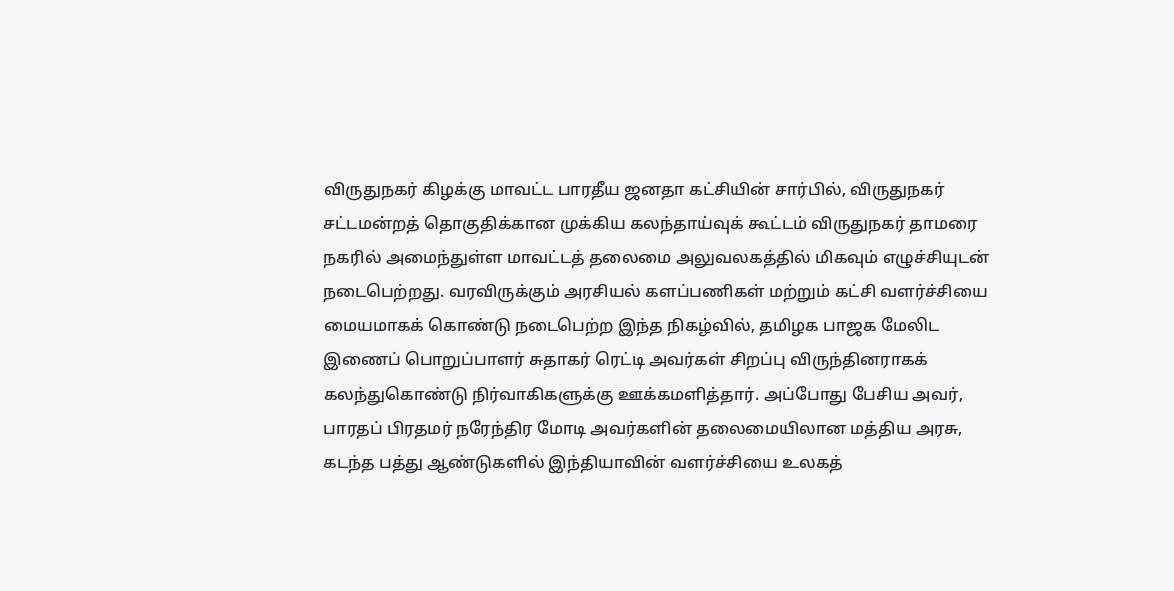விருதுநகர் கிழக்கு மாவட்ட பாரதீய ஜனதா கட்சியின் சார்பில், விருதுநகர் சட்டமன்றத் தொகுதிக்கான முக்கிய கலந்தாய்வுக் கூட்டம் விருதுநகர் தாமரை நகரில் அமைந்துள்ள மாவட்டத் தலைமை அலுவலகத்தில் மிகவும் எழுச்சியுடன் நடைபெற்றது. வரவிருக்கும் அரசியல் களப்பணிகள் மற்றும் கட்சி வளர்ச்சியை மையமாகக் கொண்டு நடைபெற்ற இந்த நிகழ்வில், தமிழக பாஜக மேலிட இணைப் பொறுப்பாளர் சுதாகர் ரெட்டி அவர்கள் சிறப்பு விருந்தினராகக் கலந்துகொண்டு நிர்வாகிகளுக்கு ஊக்கமளித்தார். அப்போது பேசிய அவர், பாரதப் பிரதமர் நரேந்திர மோடி அவர்களின் தலைமையிலான மத்திய அரசு, கடந்த பத்து ஆண்டுகளில் இந்தியாவின் வளர்ச்சியை உலகத்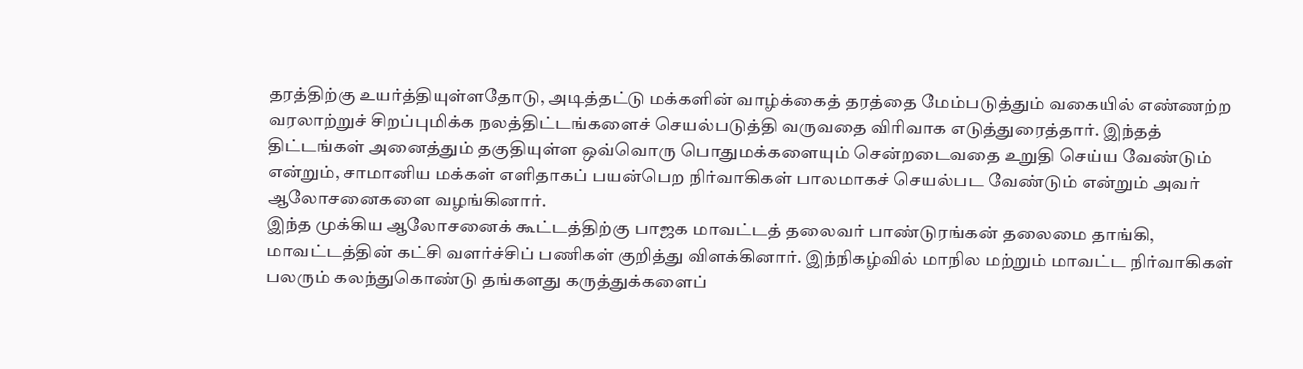தரத்திற்கு உயர்த்தியுள்ளதோடு, அடித்தட்டு மக்களின் வாழ்க்கைத் தரத்தை மேம்படுத்தும் வகையில் எண்ணற்ற வரலாற்றுச் சிறப்புமிக்க நலத்திட்டங்களைச் செயல்படுத்தி வருவதை விரிவாக எடுத்துரைத்தார். இந்தத் திட்டங்கள் அனைத்தும் தகுதியுள்ள ஒவ்வொரு பொதுமக்களையும் சென்றடைவதை உறுதி செய்ய வேண்டும் என்றும், சாமானிய மக்கள் எளிதாகப் பயன்பெற நிர்வாகிகள் பாலமாகச் செயல்பட வேண்டும் என்றும் அவர் ஆலோசனைகளை வழங்கினார்.
இந்த முக்கிய ஆலோசனைக் கூட்டத்திற்கு பாஜக மாவட்டத் தலைவர் பாண்டுரங்கன் தலைமை தாங்கி, மாவட்டத்தின் கட்சி வளர்ச்சிப் பணிகள் குறித்து விளக்கினார். இந்நிகழ்வில் மாநில மற்றும் மாவட்ட நிர்வாகிகள் பலரும் கலந்துகொண்டு தங்களது கருத்துக்களைப்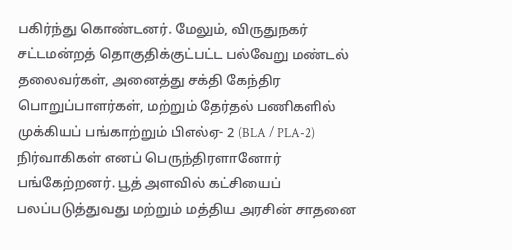பகிர்ந்து கொண்டனர். மேலும், விருதுநகர் சட்டமன்றத் தொகுதிக்குட்பட்ட பல்வேறு மண்டல் தலைவர்கள், அனைத்து சக்தி கேந்திர பொறுப்பாளர்கள், மற்றும் தேர்தல் பணிகளில் முக்கியப் பங்காற்றும் பிஎல்ஏ- 2 (BLA / PLA-2) நிர்வாகிகள் எனப் பெருந்திரளானோர் பங்கேற்றனர். பூத் அளவில் கட்சியைப் பலப்படுத்துவது மற்றும் மத்திய அரசின் சாதனை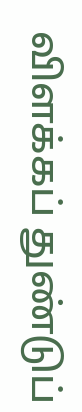விளக்கப் துண்டுப்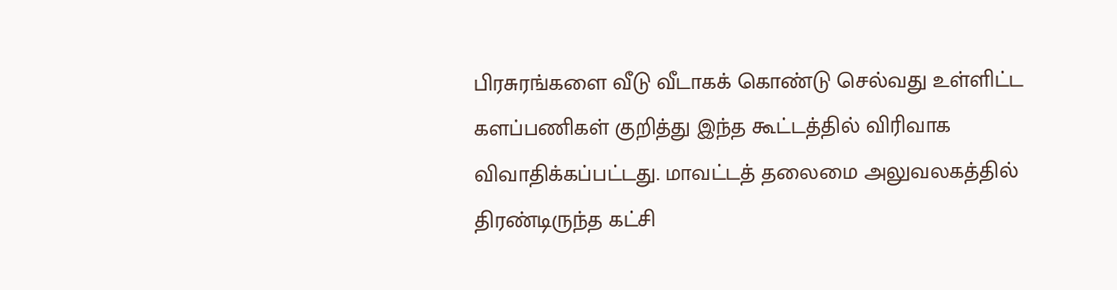பிரசுரங்களை வீடு வீடாகக் கொண்டு செல்வது உள்ளிட்ட களப்பணிகள் குறித்து இந்த கூட்டத்தில் விரிவாக விவாதிக்கப்பட்டது. மாவட்டத் தலைமை அலுவலகத்தில் திரண்டிருந்த கட்சி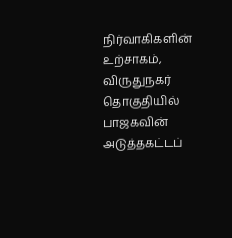நிர்வாகிகளின் உற்சாகம், விருதுநகர் தொகுதியில் பாஜகவின் அடுத்தகட்டப்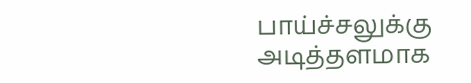பாய்ச்சலுக்கு அடித்தளமாக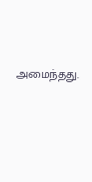அமைந்தது.